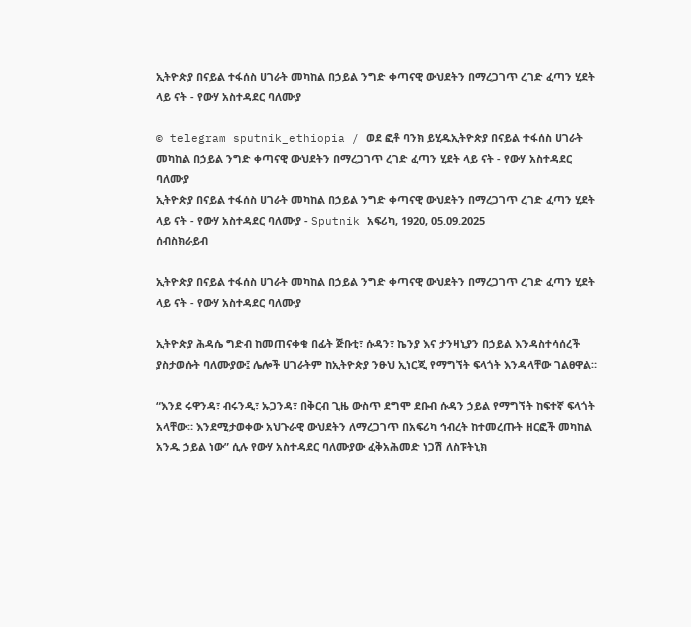ኢትዮጵያ በናይል ተፋሰስ ሀገራት መካከል በኃይል ንግድ ቀጣናዊ ውህደትን በማረጋገጥ ረገድ ፈጣን ሂደት ላይ ናት - የውሃ አስተዳደር ባለሙያ

© telegram sputnik_ethiopia / ወደ ፎቶ ባንክ ይሂዱኢትዮጵያ በናይል ተፋሰስ ሀገራት መካከል በኃይል ንግድ ቀጣናዊ ውህደትን በማረጋገጥ ረገድ ፈጣን ሂደት ላይ ናት - የውሃ አስተዳደር ባለሙያ
ኢትዮጵያ በናይል ተፋሰስ ሀገራት መካከል በኃይል ንግድ ቀጣናዊ ውህደትን በማረጋገጥ ረገድ ፈጣን ሂደት ላይ ናት - የውሃ አስተዳደር ባለሙያ - Sputnik አፍሪካ, 1920, 05.09.2025
ሰብስክራይብ

ኢትዮጵያ በናይል ተፋሰስ ሀገራት መካከል በኃይል ንግድ ቀጣናዊ ውህደትን በማረጋገጥ ረገድ ፈጣን ሂደት ላይ ናት - የውሃ አስተዳደር ባለሙያ

ኢትዮጵያ ሕዳሴ ግድብ ከመጠናቀቁ በፊት ጅቡቲ፣ ሱዳን፣ ኬንያ እና ታንዛኒያን በኃይል እንዳስተሳሰረች ያስታወሱት ባለሙያው፤ ሌሎች ሀገራትም ከኢትዮጵያ ንፁህ ኢነርጂ የማግኘት ፍላጎት እንዳላቸው ገልፀዋል።

“እንደ ሩዋንዳ፣ ብሩንዲ፣ ኡጋንዳ፣ በቅርብ ጊዜ ውስጥ ደግሞ ደቡብ ሱዳን ኃይል የማግኘት ከፍተኛ ፍላጎት አላቸው። እንደሚታወቀው አህጉራዊ ውህደትን ለማረጋገጥ በአፍሪካ ኅብረት ከተመረጡት ዘርፎች መካከል አንዱ ኃይል ነው” ሲሉ የውሃ አስተዳደር ባለሙያው ፈቅአሕመድ ነጋሽ ለስፑትኒክ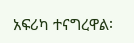አፍሪካ ተናግረዋል፡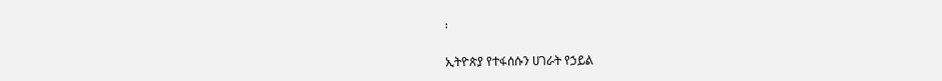፡

ኢትዮጵያ የተፋሰሱን ሀገራት የኃይል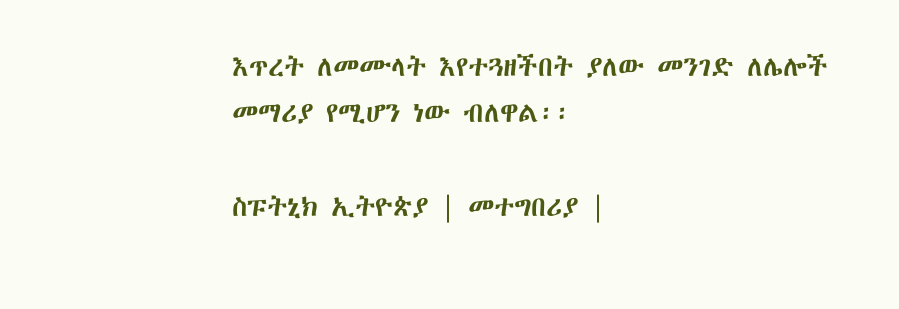እጥረት ለመሙላት እየተጓዘችበት ያለው መንገድ ለሌሎች መማሪያ የሚሆን ነው ብለዋል፡፡

ስፑትኒክ ኢትዮጵያ | መተግበሪያ |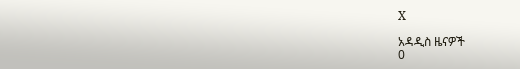X

አዳዲስ ዜናዎች
0